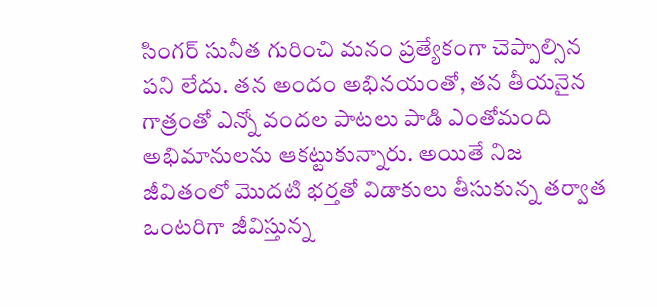సింగర్ సునీత గురించి మనం ప్రత్యేకంగా చెప్పాల్సిన పని లేదు. తన అందం అభినయంతో, తన తీయనైన గాత్రంతో ఎన్నో వందల పాటలు పాడి ఎంతోమంది అభిమానులను ఆకట్టుకున్నారు. అయితే నిజ జీవితంలో మొదటి భర్తతో విడాకులు తీసుకున్న తర్వాత ఒంటరిగా జీవిస్తున్న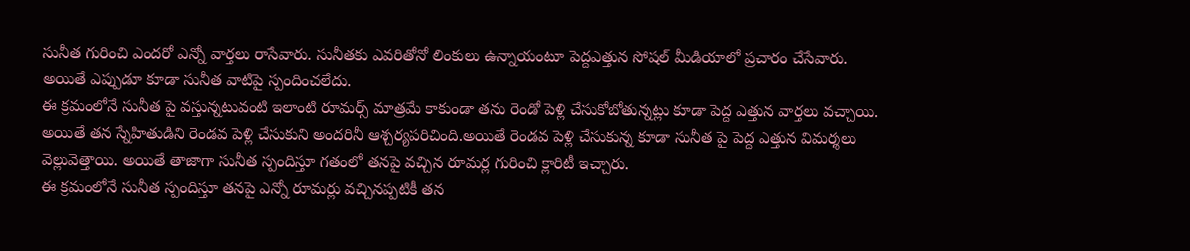సునీత గురించి ఎందరో ఎన్నో వార్తలు రాసేవారు. సునీతకు ఎవరితోనో లింకులు ఉన్నాయంటూ పెద్దఎత్తున సోషల్ మీడియాలో ప్రచారం చేసేవారు. అయితే ఎప్పుడూ కూడా సునీత వాటిపై స్పందించలేదు.
ఈ క్రమంలోనే సునీత పై వస్తున్నటువంటి ఇలాంటి రూమర్స్ మాత్రమే కాకుండా తను రెండో పెళ్లి చేసుకోబోతున్నట్లు కూడా పెద్ద ఎత్తున వార్తలు వచ్చాయి. అయితే తన స్నేహితుడిని రెండవ పెళ్లి చేసుకుని అందరినీ ఆశ్చర్యపరిచింది.అయితే రెండవ పెళ్లి చేసుకున్న కూడా సునీత పై పెద్ద ఎత్తున విమర్శలు వెల్లువెత్తాయి. అయితే తాజాగా సునీత స్పందిస్తూ గతంలో తనపై వచ్చిన రూమర్ల గురించి క్లారిటీ ఇచ్చారు.
ఈ క్రమంలోనే సునీత స్పందిస్తూ తనపై ఎన్నో రూమర్లు వచ్చినప్పటికీ తన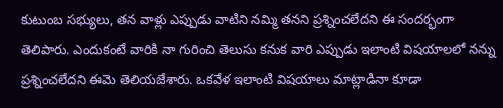కుటుంబ సభ్యులు, తన వాళ్లు ఎప్పుడు వాటిని నమ్మి తనని ప్రశ్నించలేదని ఈ సందర్భంగా తెలిపారు. ఎందుకంటే వారికి నా గురించి తెలుసు కనుక వారి ఎప్పుడు ఇలాంటి విషయాలలో నన్ను ప్రశ్నించలేదని ఈమె తెలియజేశారు. ఒకవేళ ఇలాంటి విషయాలు మాట్లాడినా కూడా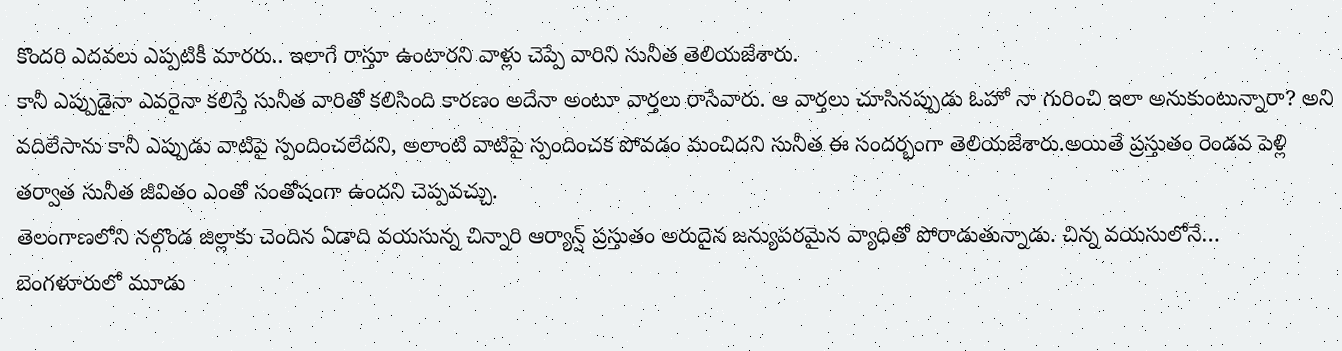కొందరి ఎదవలు ఎప్పటికీ మారరు.. ఇలాగే రాస్తూ ఉంటారని వాళ్లు చెప్పే వారిని సునీత తెలియజేశారు.
కానీ ఎప్పుడైనా ఎవరైనా కలిస్తే సునీత వారితో కలిసింది కారణం అదేనా అంటూ వార్తలు రాసేవారు. ఆ వార్తలు చూసినప్పుడు ఓహో నా గురించి ఇలా అనుకుంటున్నారా? అని వదిలేసాను కానీ ఎప్పుడు వాటిపై స్పందించలేదని, అలాంటి వాటిపై స్పందించక పోవడం మంచిదని సునీత ఈ సందర్భంగా తెలియజేశారు.అయితే ప్రస్తుతం రెండవ పెళ్లి తర్వాత సునీత జీవితం ఎంతో సంతోషంగా ఉందని చెప్పవచ్చు.
తెలంగాణలోని నల్గొండ జిల్లాకు చెందిన ఏడాది వయసున్న చిన్నారి ఆర్యాన్ష్ ప్రస్తుతం అరుదైన జన్యుపరమైన వ్యాధితో పోరాడుతున్నాడు. చిన్న వయసులోనే…
బెంగళూరులో మూడు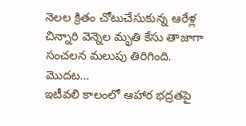నెలల క్రితం చోటుచేసుకున్న ఆరేళ్ల చిన్నారి వెన్నెల మృతి కేసు తాజాగా సంచలన మలుపు తిరిగింది. మొదట…
ఇటీవలి కాలంలో ఆహార భద్రతపై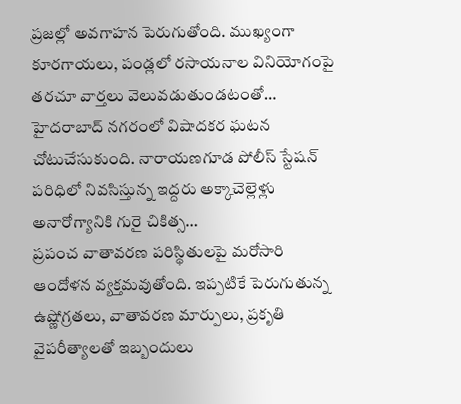ప్రజల్లో అవగాహన పెరుగుతోంది. ముఖ్యంగా కూరగాయలు, పండ్లలో రసాయనాల వినియోగంపై తరచూ వార్తలు వెలువడుతుండటంతో…
హైదరాబాద్ నగరంలో విషాదకర ఘటన చోటుచేసుకుంది. నారాయణగూడ పోలీస్ స్టేషన్ పరిధిలో నివసిస్తున్న ఇద్దరు అక్కాచెల్లెళ్లు అనారోగ్యానికి గురై చికిత్స…
ప్రపంచ వాతావరణ పరిస్థితులపై మరోసారి ఆందోళన వ్యక్తమవుతోంది. ఇప్పటికే పెరుగుతున్న ఉష్ణోగ్రతలు, వాతావరణ మార్పులు, ప్రకృతి వైపరీత్యాలతో ఇబ్బందులు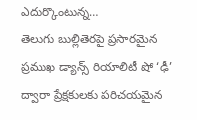ఎదుర్కొంటున్న…
తెలుగు బుల్లితెరపై ప్రసారమైన ప్రముఖ డ్యాన్స్ రియాలిటీ షో ‘ఢీ’ ద్వారా ప్రేక్షకులకు పరిచయమైన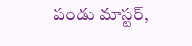పండు మాస్టర్,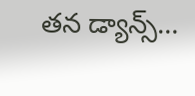తన డ్యాన్స్…